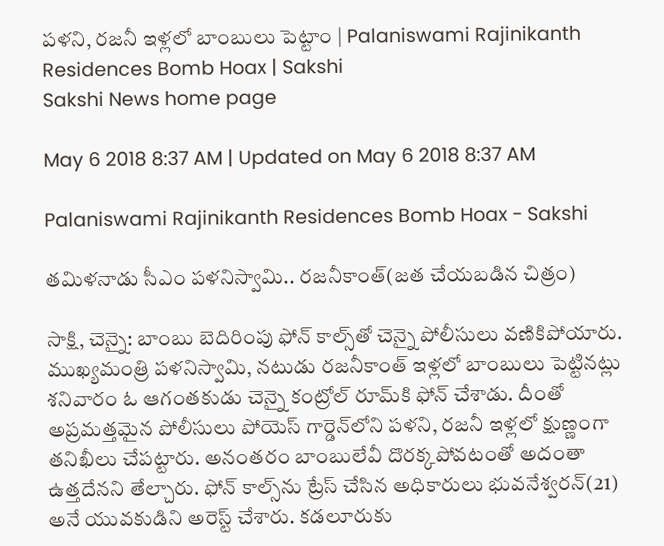పళని, రజనీ ఇళ్లలో బాంబులు పెట్టాం | Palaniswami Rajinikanth Residences Bomb Hoax | Sakshi
Sakshi News home page

May 6 2018 8:37 AM | Updated on May 6 2018 8:37 AM

Palaniswami Rajinikanth Residences Bomb Hoax - Sakshi

తమిళనాడు సీఎం పళనిస్వామి.. రజనీకాంత్‌(జత చేయబడిన చిత్రం)

సాక్షి, చెన్నై: బాంబు బెదిరింపు ఫోన్‌ కాల్స్‌తో చెన్నై పోలీసులు వణికిపోయారు. ముఖ్యమంత్రి పళనిస్వామి, నటుడు రజనీకాంత్‌ ఇళ్లలో బాంబులు పెట్టినట్లు శనివారం ఓ ఆగంతకుడు చెన్నై కంట్రోల్‌ రూమ్‌కి ఫోన్‌ చేశాడు. దీంతో అప్రమత్తమైన పోలీసులు పోయెస్‌ గార్డెన్‌లోని పళని, రజనీ ఇళ్లలో క్షుణ్ణంగా తనిఖీలు చేపట్టారు. అనంతరం బాంబులేవీ దొరక్కపోవటంతో అదంతా ఉత్తదేనని తేల్చారు. ఫోన్‌ కాల్స్‌ను ట్రేస్‌ చేసిన అధికారులు భువనేశ్వరన్‌(21) అనే యువకుడిని అరెస్ట్‌ చేశారు. కడలూరుకు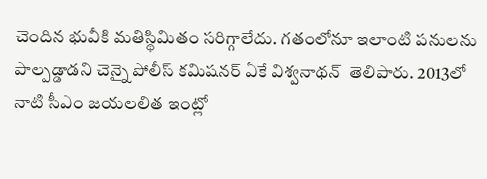చెందిన భువీకి మతిస్థిమితం సరిగ్గాలేదు. గతంలోనూ ఇలాంటి పనులను పాల్పడ్డాడని చెన్నై పోలీస్‌ కమిషనర్‌ ఏకే విశ్వనాథన్‌  తెలిపారు. 2013లో నాటి సీఎం జయలలిత ఇంట్లో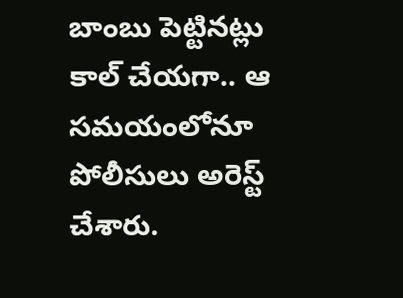బాంబు పెట్టినట్లు కాల్‌ చేయగా.. ఆ సమయంలోనూ పోలీసులు అరెస్ట్‌ చేశారు.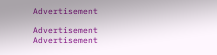Advertisement

Advertisement
Advertisement